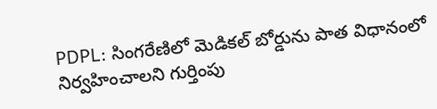PDPL: సింగరేణిలో మెడికల్ బోర్డును పాత విధానంలో నిర్వహించాలని గుర్తింపు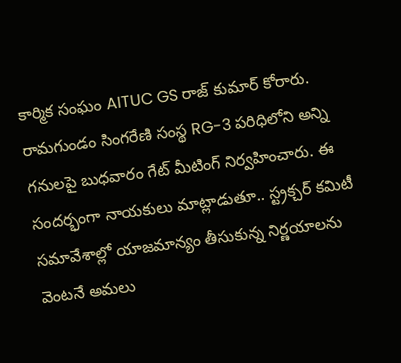కార్మిక సంఘం AITUC GS రాజ్ కుమార్ కోరారు. రామగుండం సింగరేణి సంస్థ RG-3 పరిధిలోని అన్ని గనులపై బుధవారం గేట్ మీటింగ్ నిర్వహించారు. ఈ సందర్భంగా నాయకులు మాట్లాడుతూ.. స్ట్రక్చర్ కమిటీ సమావేశాల్లో యాజమాన్యం తీసుకున్న నిర్ణయాలను వెంటనే అమలు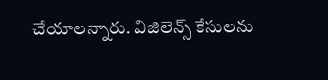చేయాలన్నారు. విజిలెన్స్ కేసులను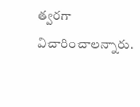త్వరగా విచారించాలన్నారు.